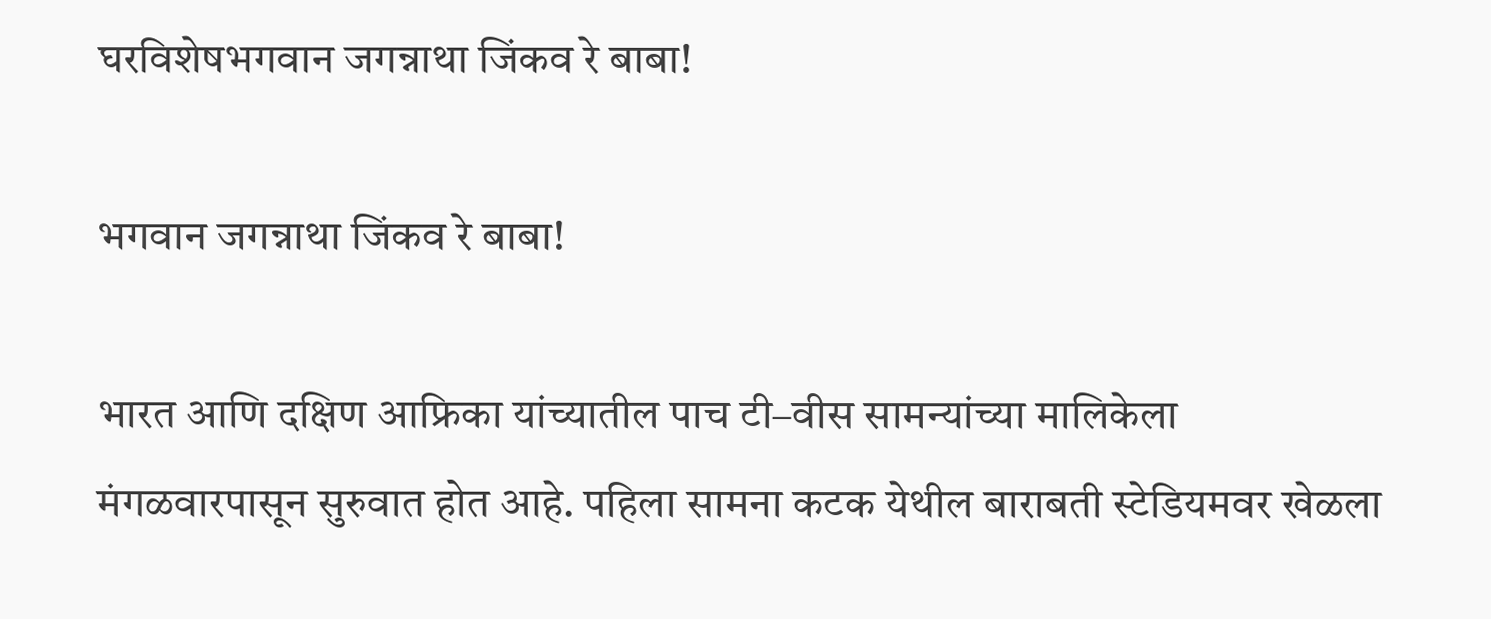घरविशेषभगवान जगन्नाथा जिंकव रे बाबा!

भगवान जगन्नाथा जिंकव रे बाबा!

भारत आणि दक्षिण आफ्रिका यांच्यातील पाच टी–वीस सामन्यांच्या मालिकेला मंगळवारपासून सुरुवात होत आहे. पहिला सामना कटक येथील बाराबती स्टेडियमवर खेळला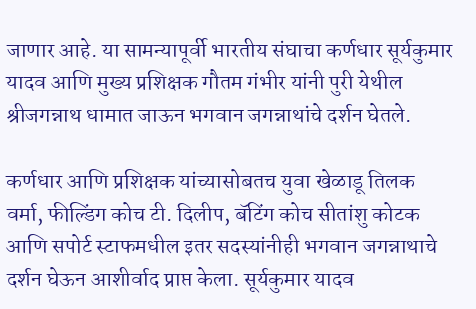जाणार आहे. या सामन्यापूर्वी भारतीय संघाचा कर्णधार सूर्यकुमार यादव आणि मुख्य प्रशिक्षक गौतम गंभीर यांनी पुरी येथील श्रीजगन्नाथ धामात जाऊन भगवान जगन्नाथांचे दर्शन घेतले.

कर्णधार आणि प्रशिक्षक यांच्यासोबतच युवा खेळाडू तिलक वर्मा, फील्डिंग कोच टी. दिलीप, बॅटिंग कोच सीतांशु कोटक आणि सपोर्ट स्टाफमधील इतर सदस्यांनीही भगवान जगन्नाथाचे दर्शन घेऊन आशीर्वाद प्राप्त केला. सूर्यकुमार यादव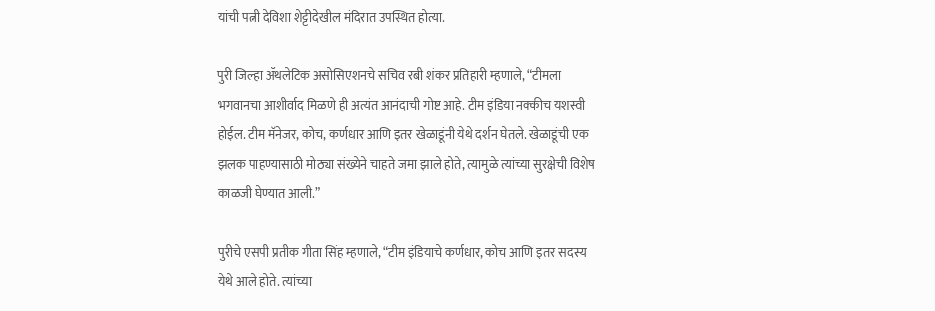यांची पत्नी देविशा शेट्टीदेखील मंदिरात उपस्थित होत्या.

पुरी जिल्हा ॲथलेटिक असोसिएशनचे सचिव रबी शंकर प्रतिहारी म्हणाले, “टीमला भगवानचा आशीर्वाद मिळणे ही अत्यंत आनंदाची गोष्ट आहे. टीम इंडिया नक्कीच यशस्वी होईल. टीम मॅनेजर, कोच, कर्णधार आणि इतर खेळाडूंनी येथे दर्शन घेतले. खेळाडूंची एक झलक पाहण्यासाठी मोठ्या संख्येने चाहते जमा झाले होते, त्यामुळे त्यांच्या सुरक्षेची विशेष काळजी घेण्यात आली.”

पुरीचे एसपी प्रतीक गीता सिंह म्हणाले, “टीम इंडियाचे कर्णधार, कोच आणि इतर सदस्य येथे आले होते. त्यांच्या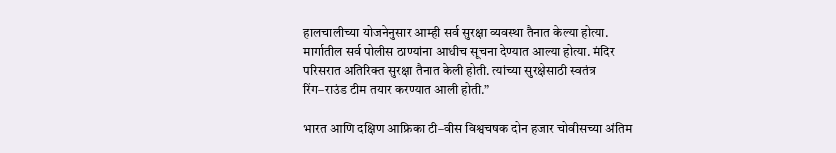हालचालीच्या योजनेनुसार आम्ही सर्व सुरक्षा व्यवस्था तैनात केल्या होत्या. मार्गातील सर्व पोलीस ठाण्यांना आधीच सूचना देण्यात आल्या होत्या. मंदिर परिसरात अतिरिक्त सुरक्षा तैनात केली होती. त्यांच्या सुरक्षेसाठी स्वतंत्र रिंग–राउंड टीम तयार करण्यात आली होती.”

भारत आणि दक्षिण आफ्रिका टी–वीस विश्वचषक दोन हजार चोवीसच्या अंतिम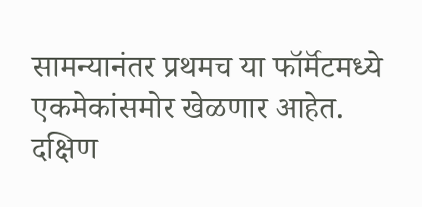सामन्यानंतर प्रथमच या फॉर्मॅटमध्ये एकमेकांसमोर खेळणार आहेत. दक्षिण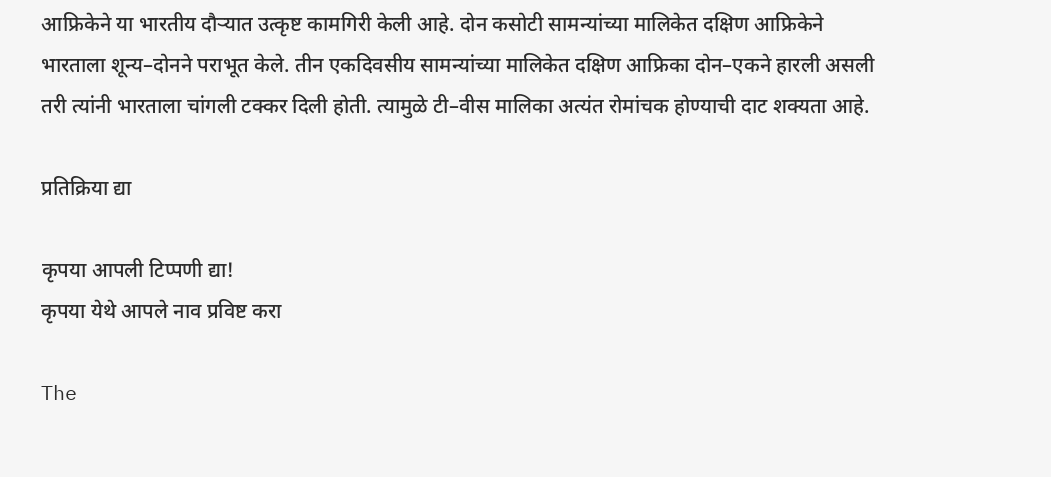आफ्रिकेने या भारतीय दौर्‍यात उत्कृष्ट कामगिरी केली आहे. दोन कसोटी सामन्यांच्या मालिकेत दक्षिण आफ्रिकेने भारताला शून्य–दोनने पराभूत केले. तीन एकदिवसीय सामन्यांच्या मालिकेत दक्षिण आफ्रिका दोन–एकने हारली असली तरी त्यांनी भारताला चांगली टक्कर दिली होती. त्यामुळे टी–वीस मालिका अत्यंत रोमांचक होण्याची दाट शक्यता आहे.

प्रतिक्रिया द्या

कृपया आपली टिप्पणी द्या!
कृपया येथे आपले नाव प्रविष्ट करा

The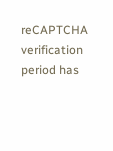reCAPTCHA verification period has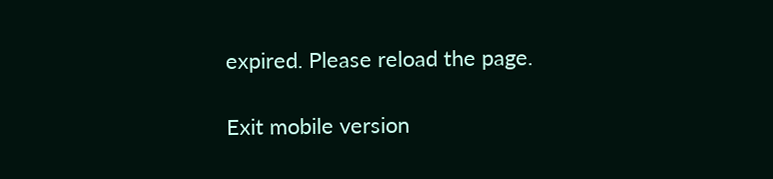expired. Please reload the page.

Exit mobile version